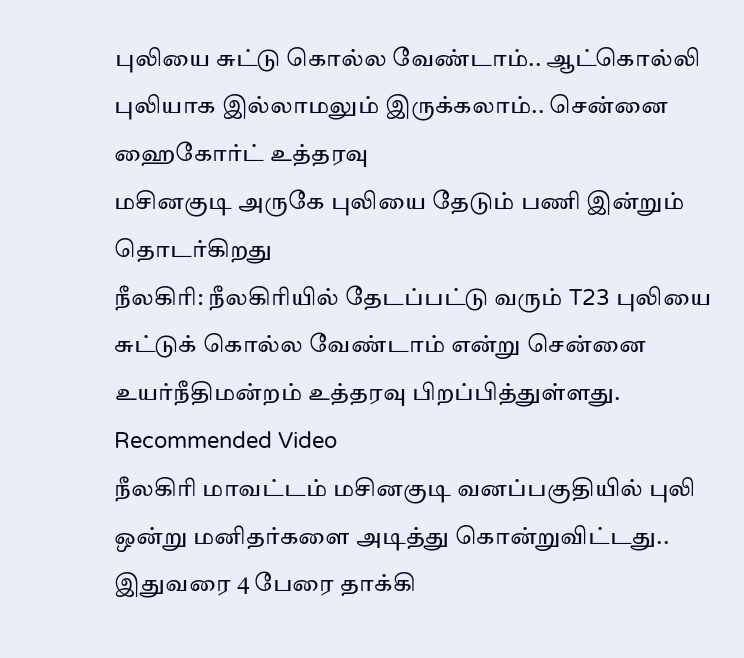புலியை சுட்டு கொல்ல வேண்டாம்.. ஆட்கொல்லி புலியாக இல்லாமலும் இருக்கலாம்.. சென்னை ஹைகோர்ட் உத்தரவு
மசினகுடி அருகே புலியை தேடும் பணி இன்றும் தொடர்கிறது
நீலகிரி: நீலகிரியில் தேடப்பட்டு வரும் T23 புலியை சுட்டுக் கொல்ல வேண்டாம் என்று சென்னை உயர்நீதிமன்றம் உத்தரவு பிறப்பித்துள்ளது.
Recommended Video
நீலகிரி மாவட்டம் மசினகுடி வனப்பகுதியில் புலி ஒன்று மனிதர்களை அடித்து கொன்றுவிட்டது.. இதுவரை 4 பேரை தாக்கி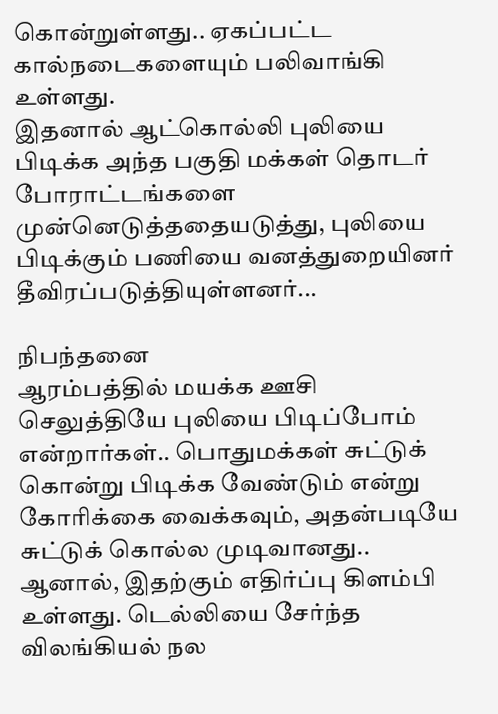கொன்றுள்ளது.. ஏகப்பட்ட கால்நடைகளையும் பலிவாங்கி உள்ளது.
இதனால் ஆட்கொல்லி புலியை பிடிக்க அந்த பகுதி மக்கள் தொடர் போராட்டங்களை முன்னெடுத்ததையடுத்து, புலியை பிடிக்கும் பணியை வனத்துறையினர் தீவிரப்படுத்தியுள்ளனர்...

நிபந்தனை
ஆரம்பத்தில் மயக்க ஊசி செலுத்தியே புலியை பிடிப்போம் என்றார்கள்.. பொதுமக்கள் சுட்டுக் கொன்று பிடிக்க வேண்டும் என்று கோரிக்கை வைக்கவும், அதன்படியே சுட்டுக் கொல்ல முடிவானது.. ஆனால், இதற்கும் எதிர்ப்பு கிளம்பி உள்ளது. டெல்லியை சேர்ந்த விலங்கியல் நல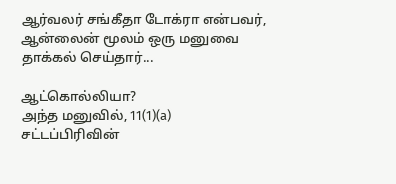ஆர்வலர் சங்கீதா டோக்ரா என்பவர், ஆன்லைன் மூலம் ஒரு மனுவை தாக்கல் செய்தார்...

ஆட்கொல்லியா?
அந்த மனுவில், 11(1)(a) சட்டப்பிரிவின்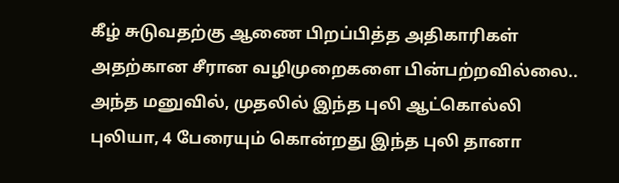கீழ் சுடுவதற்கு ஆணை பிறப்பித்த அதிகாரிகள் அதற்கான சீரான வழிமுறைகளை பின்பற்றவில்லை.. அந்த மனுவில், முதலில் இந்த புலி ஆட்கொல்லி புலியா, 4 பேரையும் கொன்றது இந்த புலி தானா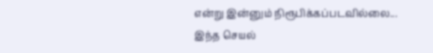என்று இன்னும் நிரூபிக்கப்படவில்லை... இந்த செயல்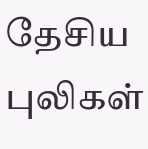தேசிய புலிகள்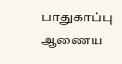பாதுகாப்பு ஆணைய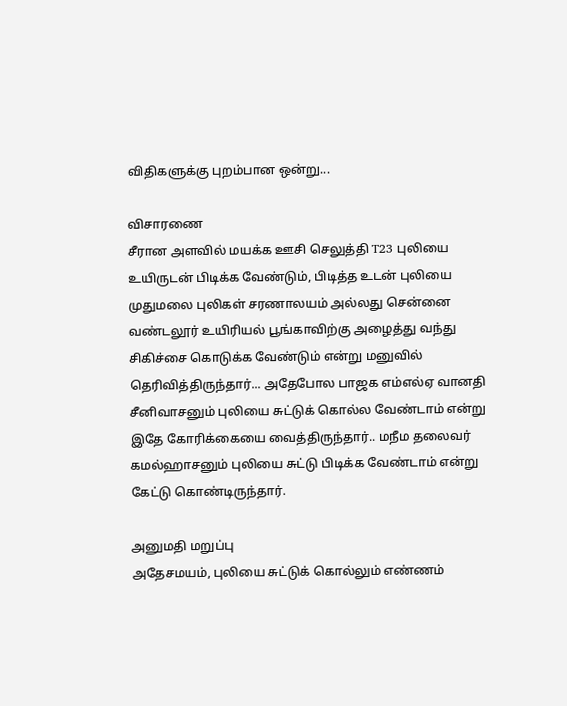விதிகளுக்கு புறம்பான ஒன்று...

விசாரணை
சீரான அளவில் மயக்க ஊசி செலுத்தி T23 புலியை உயிருடன் பிடிக்க வேண்டும், பிடித்த உடன் புலியை முதுமலை புலிகள் சரணாலயம் அல்லது சென்னை வண்டலூர் உயிரியல் பூங்காவிற்கு அழைத்து வந்து சிகிச்சை கொடுக்க வேண்டும் என்று மனுவில் தெரிவித்திருந்தார்... அதேபோல பாஜக எம்எல்ஏ வானதி சீனிவாசனும் புலியை சுட்டுக் கொல்ல வேண்டாம் என்று இதே கோரிக்கையை வைத்திருந்தார்.. மநீம தலைவர் கமல்ஹாசனும் புலியை சுட்டு பிடிக்க வேண்டாம் என்று கேட்டு கொண்டிருந்தார்.

அனுமதி மறுப்பு
அதேசமயம், புலியை சுட்டுக் கொல்லும் எண்ணம்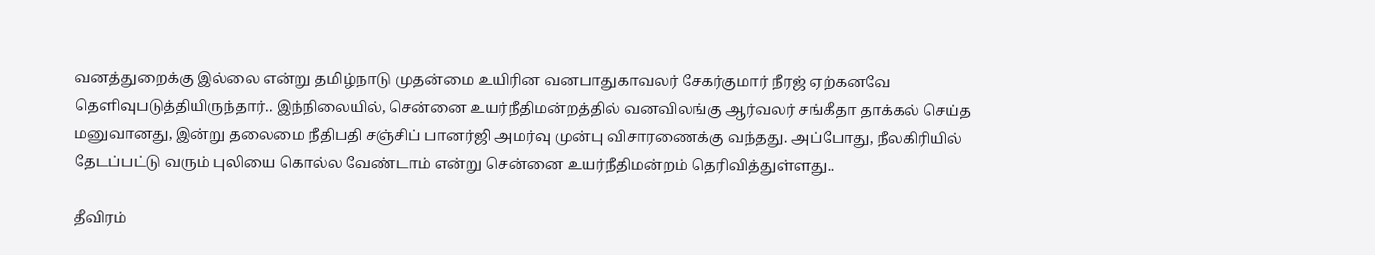வனத்துறைக்கு இல்லை என்று தமிழ்நாடு முதன்மை உயிரின வனபாதுகாவலர் சேகர்குமார் நீரஜ் ஏற்கனவே தெளிவுபடுத்தியிருந்தார்.. இந்நிலையில், சென்னை உயர்நீதிமன்றத்தில் வனவிலங்கு ஆர்வலர் சங்கீதா தாக்கல் செய்த மனுவானது, இன்று தலைமை நீதிபதி சஞ்சிப் பானர்ஜி அமர்வு முன்பு விசாரணைக்கு வந்தது. அப்போது, நீலகிரியில் தேடப்பட்டு வரும் புலியை கொல்ல வேண்டாம் என்று சென்னை உயர்நீதிமன்றம் தெரிவித்துள்ளது..

தீவிரம்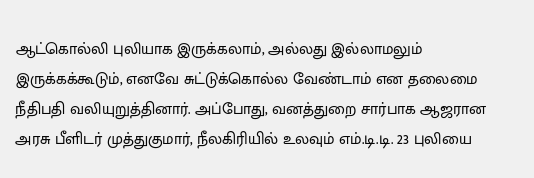ஆட்கொல்லி புலியாக இருக்கலாம், அல்லது இல்லாமலும் இருக்கக்கூடும், எனவே சுட்டுக்கொல்ல வேண்டாம் என தலைமை நீதிபதி வலியுறுத்தினார். அப்போது, வனத்துறை சார்பாக ஆஜரான அரசு பீளிடர் முத்துகுமார், நீலகிரியில் உலவும் எம்.டி.டி. 23 புலியை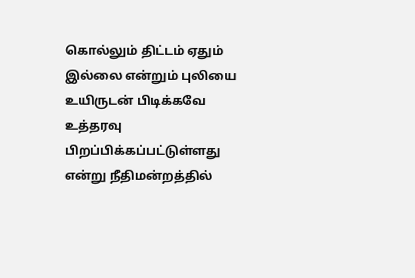கொல்லும் திட்டம் ஏதும் இல்லை என்றும் புலியை உயிருடன் பிடிக்கவே உத்தரவு பிறப்பிக்கப்பட்டுள்ளது என்று நீதிமன்றத்தில்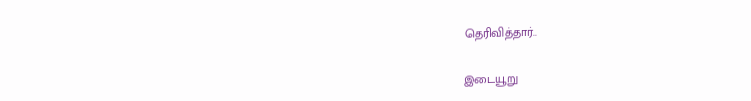தெரிவித்தார்..

இடையூறு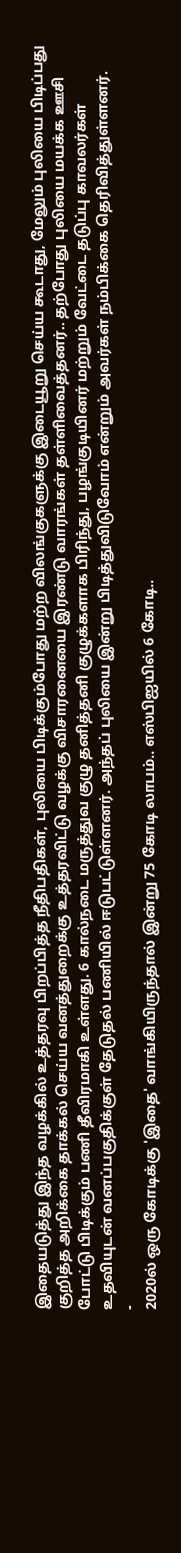இதையடுத்து இந்த வழக்கில் உத்தரவு பிறப்பித்த நீதிபதிகள், புலியை பிடிக்கும்போது மற்ற விலங்குகளுக்கு இடையூறு செய்ய கூடாது, மேலும் புலியை பிடிப்பது குறித்த அறிக்கை தாக்கல் செய்ய வனத்துறைக்கு உத்தரவிட்டு வழக்கு விசாரனையை இரண்டு வாரங்கள் தள்ளிவைத்தனர்.. தற்போது புலியை மயக்க ஊசி போட்டு பிடிக்கும் பணி தீவிரமாகி உள்ளது. 6 கால்நடை மருத்துவ குழு தனித்தனி குழுக்களாக பிரிந்து, பழங்குடியினர் மற்றும் வேட்டை தடுப்பு காவலர்கள் உதவியுடன் வனப்பகுதிக்குள் தேடுதல் பணியில் ஈடுபட்டுள்ளனர். அந்தப் புலியை இன்று பிடித்துவிடுவோம் என்றும் அவர்கள் நம்பிக்கை தெரிவித்துள்ளனர்.
-
2020ல் ஒரு கோடிக்கு 'இதை' வாங்கியிருந்தால் இன்று 75 கோடி லாபம்.. எஸ்பிஐயில் 6 கோடி..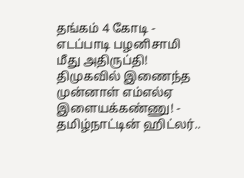தங்கம் 4 கோடி -
எடப்பாடி பழனிசாமி மீது அதிருப்தி! திமுகவில் இணைந்த முன்னாள் எம்எல்ஏ இளையக்கண்ணு! -
தமிழ்நாட்டின் ஹிட்லர்..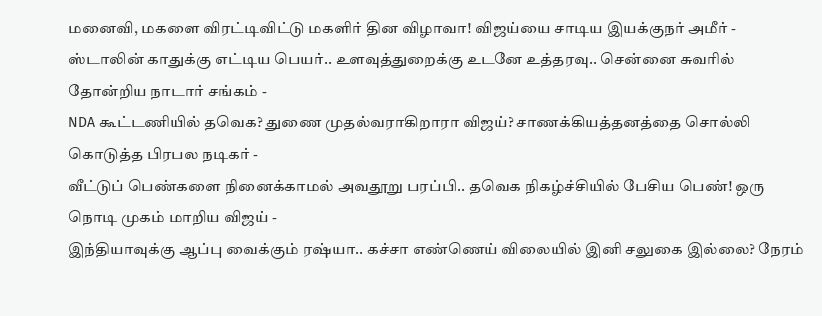மனைவி, மகளை விரட்டிவிட்டு மகளிர் தின விழாவா! விஜய்யை சாடிய இயக்குநர் அமீர் -
ஸ்டாலின் காதுக்கு எட்டிய பெயர்.. உளவுத்துறைக்கு உடனே உத்தரவு.. சென்னை சுவரில் தோன்றிய நாடார் சங்கம் -
NDA கூட்டணியில் தவெக? துணை முதல்வராகிறாரா விஜய்? சாணக்கியத்தனத்தை சொல்லி கொடுத்த பிரபல நடிகர் -
வீட்டுப் பெண்களை நினைக்காமல் அவதூறு பரப்பி.. தவெக நிகழ்ச்சியில் பேசிய பெண்! ஒரு நொடி முகம் மாறிய விஜய் -
இந்தியாவுக்கு ஆப்பு வைக்கும் ரஷ்யா.. கச்சா எண்ணெய் விலையில் இனி சலுகை இல்லை? நேரம்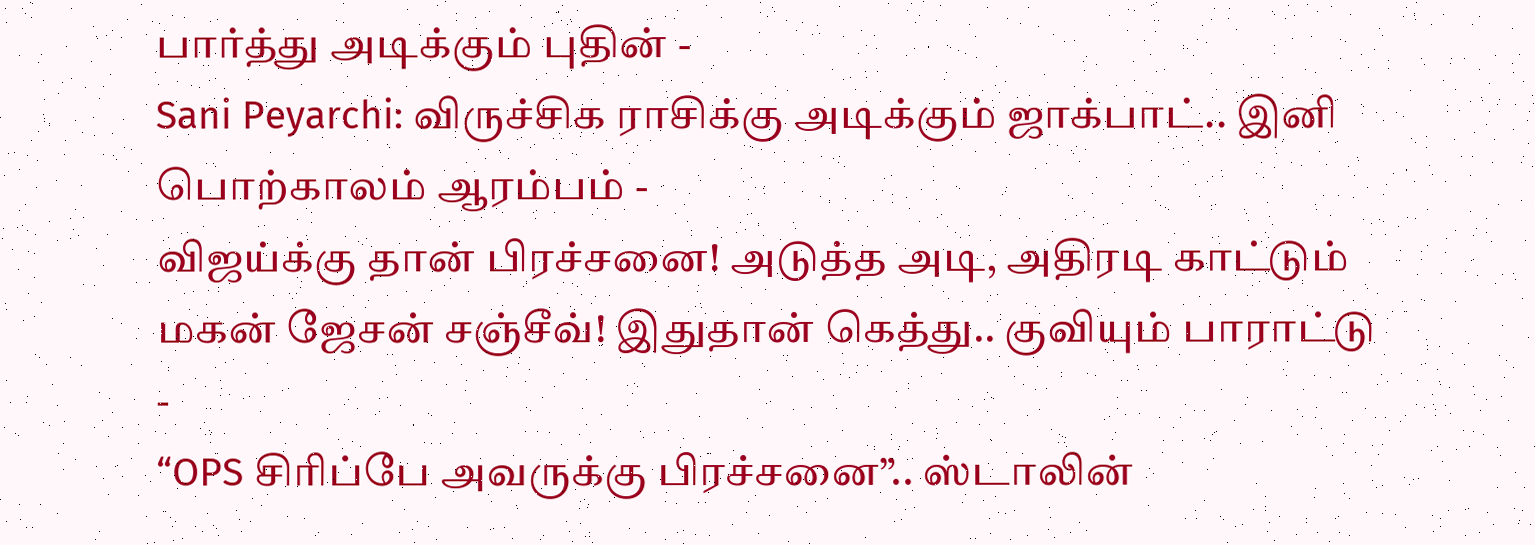பார்த்து அடிக்கும் புதின் -
Sani Peyarchi: விருச்சிக ராசிக்கு அடிக்கும் ஜாக்பாட்.. இனி பொற்காலம் ஆரம்பம் -
விஜய்க்கு தான் பிரச்சனை! அடுத்த அடி, அதிரடி காட்டும் மகன் ஜேசன் சஞ்சீவ்! இதுதான் கெத்து.. குவியும் பாராட்டு -
“OPS சிரிப்பே அவருக்கு பிரச்சனை”.. ஸ்டாலின்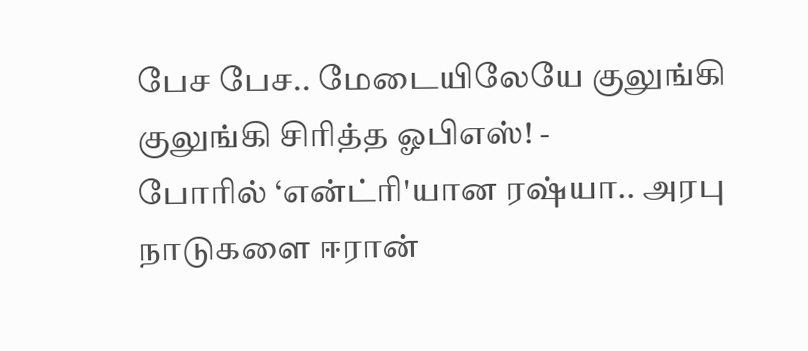பேச பேச.. மேடையிலேயே குலுங்கி குலுங்கி சிரித்த ஓபிஎஸ்! -
போரில் ‘என்ட்ரி'யான ரஷ்யா.. அரபு நாடுகளை ஈரான்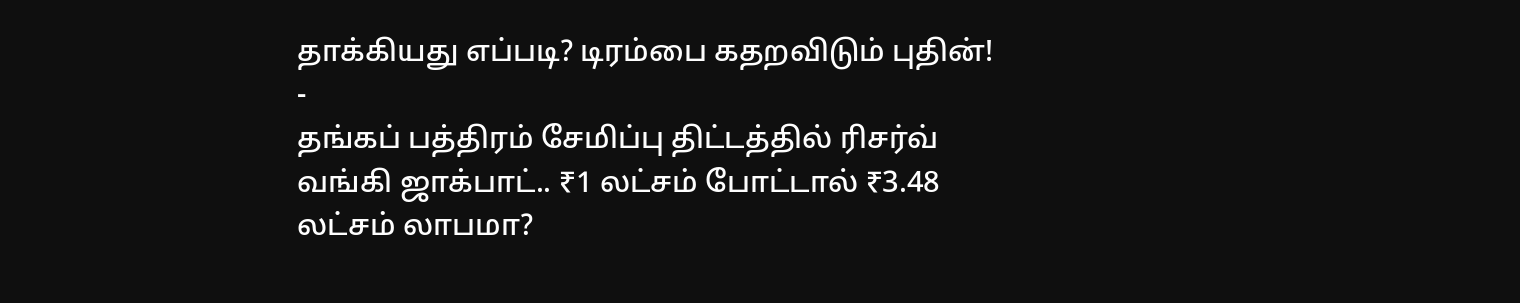தாக்கியது எப்படி? டிரம்பை கதறவிடும் புதின்! -
தங்கப் பத்திரம் சேமிப்பு திட்டத்தில் ரிசர்வ் வங்கி ஜாக்பாட்.. ₹1 லட்சம் போட்டால் ₹3.48 லட்சம் லாபமா?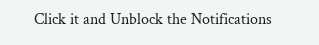Click it and Unblock the Notifications